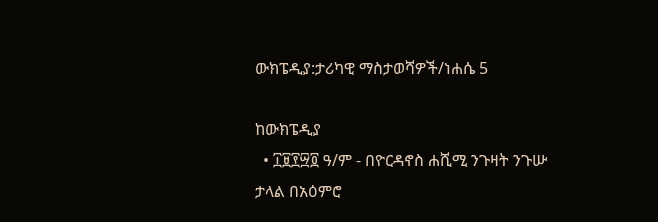ውክፔዲያ:ታሪካዊ ማስታወሻዎች/ነሐሴ 5

ከውክፔዲያ
  • ፲፱፻፵፬ ዓ/ም - በዮርዳኖስ ሐሺሚ ንጉዛት ንጉሡ ታላል በአዕምሮ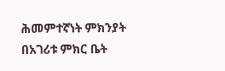ሕመምተኛነት ምክንያት በአገሪቱ ምክር ቤት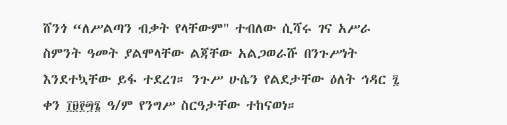ሸንጎ “ለሥልጣን ብቃት የላቸውም" ተብለው ሲሻሩ ገና አሥራ ስምንት ዓመት ያልሞላቸው ልጃቸው አልጋወራሹ በንጉሥነት እንደተኳቸው ይፋ ተደረገ። ንጉሥ ሁሴን የልደታቸው ዕለት ኅዳር ፯ ቀን ፲፱፻፵፮ ዓ/ም የንግሥ ስርዓታቸው ተከናወነ።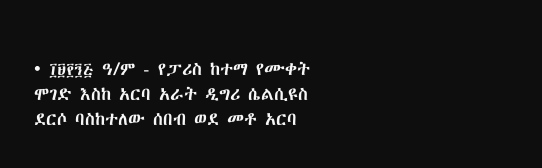• ፲፱፻፺፭ ዓ/ም - የፓሪስ ከተማ የሙቀት ሞገድ እስከ አርባ አራት ዲግሪ ሴልሲዩስ ደርሶ ባስከተለው ሰበብ ወደ መቶ አርባ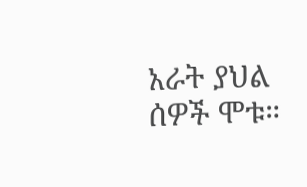አራት ያህል ሰዎች ሞቱ።